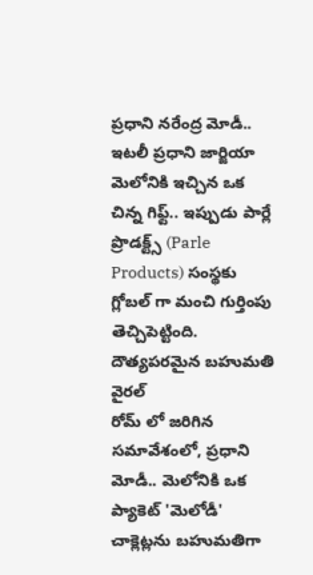ప్రధాని నరేంద్ర మోడీ.. ఇటలీ ప్రధాని జార్జియా మెలోనికి ఇచ్చిన ఒక చిన్న గిఫ్ట్.. ఇప్పుడు పార్లే ప్రొడక్ట్స్ (Parle Products) సంస్థకు గ్లోబల్ గా మంచి గుర్తింపు తెచ్చిపెట్టింది.
దౌత్యపరమైన బహుమతి వైరల్
రోమ్ లో జరిగిన సమావేశంలో, ప్రధాని మోడీ.. మెలోనికి ఒక ప్యాకెట్ 'మెలోడీ' చాక్లెట్లను బహుమతిగా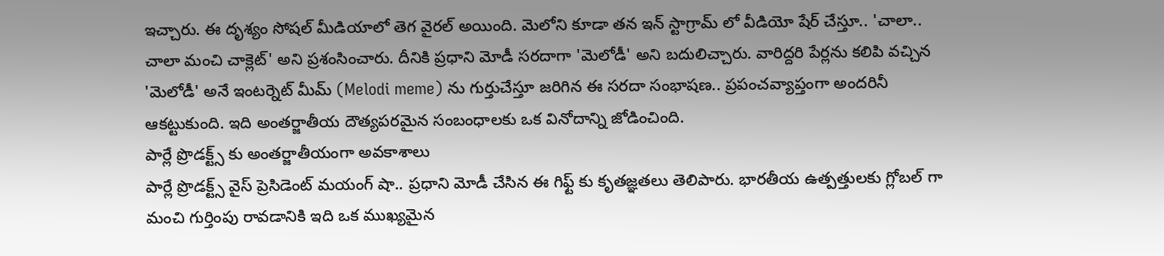ఇచ్చారు. ఈ దృశ్యం సోషల్ మీడియాలో తెగ వైరల్ అయింది. మెలోని కూడా తన ఇన్ స్టాగ్రామ్ లో వీడియో షేర్ చేస్తూ.. 'చాలా.. చాలా మంచి చాక్లెట్' అని ప్రశంసించారు. దీనికి ప్రధాని మోడీ సరదాగా 'మెలోడీ' అని బదులిచ్చారు. వారిద్దరి పేర్లను కలిపి వచ్చిన 'మెలోడీ' అనే ఇంటర్నెట్ మీమ్ (Melodi meme) ను గుర్తుచేస్తూ జరిగిన ఈ సరదా సంభాషణ.. ప్రపంచవ్యాప్తంగా అందరినీ ఆకట్టుకుంది. ఇది అంతర్జాతీయ దౌత్యపరమైన సంబంధాలకు ఒక వినోదాన్ని జోడించింది.
పార్లే ప్రొడక్ట్స్ కు అంతర్జాతీయంగా అవకాశాలు
పార్లే ప్రొడక్ట్స్ వైస్ ప్రెసిడెంట్ మయంగ్ షా.. ప్రధాని మోడీ చేసిన ఈ గిఫ్ట్ కు కృతజ్ఞతలు తెలిపారు. భారతీయ ఉత్పత్తులకు గ్లోబల్ గా మంచి గుర్తింపు రావడానికి ఇది ఒక ముఖ్యమైన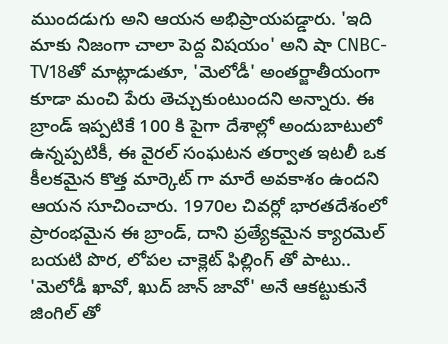ముందడుగు అని ఆయన అభిప్రాయపడ్డారు. 'ఇది మాకు నిజంగా చాలా పెద్ద విషయం' అని షా CNBC-TV18తో మాట్లాడుతూ, 'మెలోడీ' అంతర్జాతీయంగా కూడా మంచి పేరు తెచ్చుకుంటుందని అన్నారు. ఈ బ్రాండ్ ఇప్పటికే 100 కి పైగా దేశాల్లో అందుబాటులో ఉన్నప్పటికీ, ఈ వైరల్ సంఘటన తర్వాత ఇటలీ ఒక కీలకమైన కొత్త మార్కెట్ గా మారే అవకాశం ఉందని ఆయన సూచించారు. 1970ల చివర్లో భారతదేశంలో ప్రారంభమైన ఈ బ్రాండ్, దాని ప్రత్యేకమైన క్యారమెల్ బయటి పొర, లోపల చాక్లెట్ ఫిల్లింగ్ తో పాటు.. 'మెలోడీ ఖావో, ఖుద్ జాన్ జావో' అనే ఆకట్టుకునే జింగిల్ తో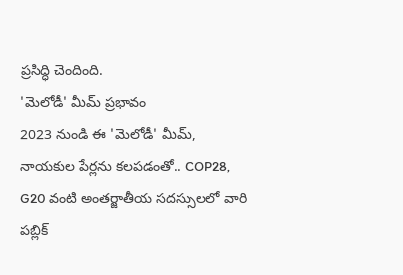ప్రసిద్ధి చెందింది.
'మెలోడీ' మీమ్ ప్రభావం
2023 నుండి ఈ 'మెలోడీ' మీమ్, నాయకుల పేర్లను కలపడంతో.. COP28, G20 వంటి అంతర్జాతీయ సదస్సులలో వారి పబ్లిక్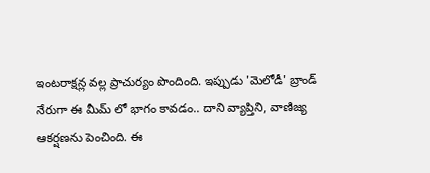ఇంటరాక్షన్ల వల్ల ప్రాచుర్యం పొందింది. ఇప్పుడు 'మెలోడీ' బ్రాండ్ నేరుగా ఈ మీమ్ లో భాగం కావడం.. దాని వ్యాప్తిని, వాణిజ్య ఆకర్షణను పెంచింది. ఈ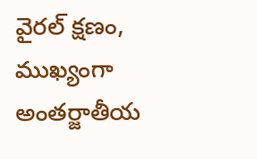వైరల్ క్షణం, ముఖ్యంగా అంతర్జాతీయ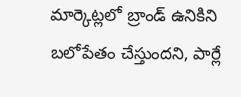మార్కెట్లలో బ్రాండ్ ఉనికిని బలోపేతం చేస్తుందని, పార్లే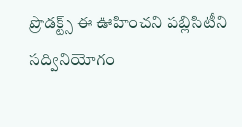ప్రొడక్ట్స్ ఈ ఊహించని పబ్లిసిటీని సద్వినియోగం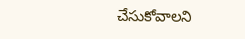చేసుకోవాలని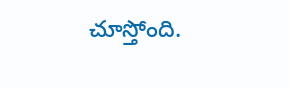చూస్తోంది.